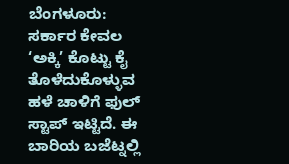ಬೆಂಗಳೂರು: ಸರ್ಕಾರ ಕೇವಲ ‘ಅಕ್ಕಿ’ ಕೊಟ್ಟು ಕೈ ತೊಳೆದುಕೊಳ್ಳುವ ಹಳೆ ಚಾಳಿಗೆ ಫುಲ್ ಸ್ಟಾಪ್ ಇಟ್ಟಿದೆ. ಈ ಬಾರಿಯ ಬಜೆಟ್ನಲ್ಲಿ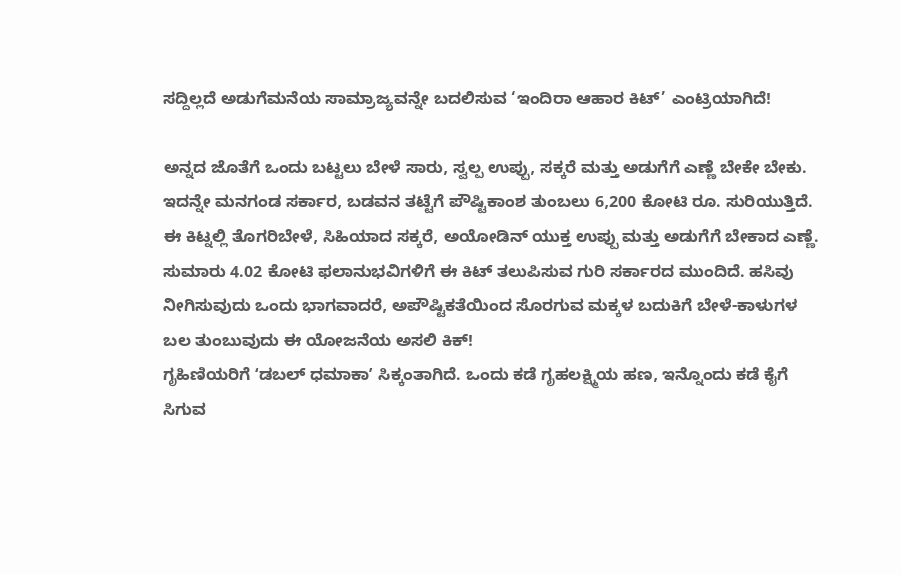ಸದ್ದಿಲ್ಲದೆ ಅಡುಗೆಮನೆಯ ಸಾಮ್ರಾಜ್ಯವನ್ನೇ ಬದಲಿಸುವ ‘ಇಂದಿರಾ ಆಹಾರ ಕಿಟ್’ ಎಂಟ್ರಿಯಾಗಿದೆ!

ಅನ್ನದ ಜೊತೆಗೆ ಒಂದು ಬಟ್ಟಲು ಬೇಳೆ ಸಾರು, ಸ್ವಲ್ಪ ಉಪ್ಪು, ಸಕ್ಕರೆ ಮತ್ತು ಅಡುಗೆಗೆ ಎಣ್ಣೆ ಬೇಕೇ ಬೇಕು. ಇದನ್ನೇ ಮನಗಂಡ ಸರ್ಕಾರ, ಬಡವನ ತಟ್ಟೆಗೆ ಪೌಷ್ಟಿಕಾಂಶ ತುಂಬಲು 6,200 ಕೋಟಿ ರೂ. ಸುರಿಯುತ್ತಿದೆ. ಈ ಕಿಟ್ನಲ್ಲಿ ತೊಗರಿಬೇಳೆ, ಸಿಹಿಯಾದ ಸಕ್ಕರೆ, ಅಯೋಡಿನ್ ಯುಕ್ತ ಉಪ್ಪು ಮತ್ತು ಅಡುಗೆಗೆ ಬೇಕಾದ ಎಣ್ಣೆ. ಸುಮಾರು 4.02 ಕೋಟಿ ಫಲಾನುಭವಿಗಳಿಗೆ ಈ ಕಿಟ್ ತಲುಪಿಸುವ ಗುರಿ ಸರ್ಕಾರದ ಮುಂದಿದೆ. ಹಸಿವು ನೀಗಿಸುವುದು ಒಂದು ಭಾಗವಾದರೆ, ಅಪೌಷ್ಟಿಕತೆಯಿಂದ ಸೊರಗುವ ಮಕ್ಕಳ ಬದುಕಿಗೆ ಬೇಳೆ-ಕಾಳುಗಳ ಬಲ ತುಂಬುವುದು ಈ ಯೋಜನೆಯ ಅಸಲಿ ಕಿಕ್!
ಗೃಹಿಣಿಯರಿಗೆ ʻಡಬಲ್ ಧಮಾಕಾʼ ಸಿಕ್ಕಂತಾಗಿದೆ. ಒಂದು ಕಡೆ ಗೃಹಲಕ್ಷ್ಮಿಯ ಹಣ, ಇನ್ನೊಂದು ಕಡೆ ಕೈಗೆ ಸಿಗುವ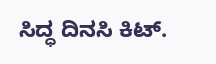ಸಿದ್ಧ ದಿನಸಿ ಕಿಟ್.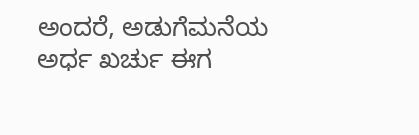ಅಂದರೆ, ಅಡುಗೆಮನೆಯ ಅರ್ಧ ಖರ್ಚು ಈಗ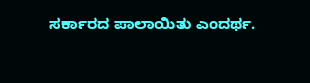ಸರ್ಕಾರದ ಪಾಲಾಯಿತು ಎಂದರ್ಥ.